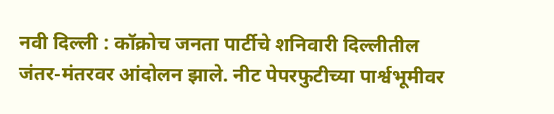नवी दिल्ली : कॉक्रोच जनता पार्टीचे शनिवारी दिल्लीतील जंतर-मंतरवर आंदोलन झाले. नीट पेपरफुटीच्या पार्श्वभूमीवर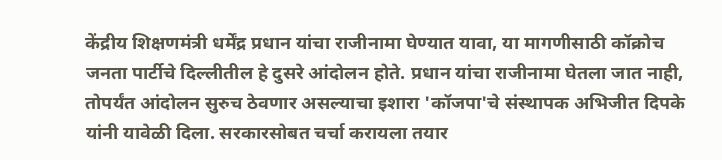केंद्रीय शिक्षणमंत्री धर्मेंद्र प्रधान यांचा राजीनामा घेण्यात यावा, या मागणीसाठी कॉक्रोच जनता पार्टीचे दिल्लीतील हे दुसरे आंदोलन होते. प्रधान यांचा राजीनामा घेतला जात नाही, तोपर्यंत आंदोलन सुरुच ठेवणार असल्याचा इशारा 'कॉजपा'चे संस्थापक अभिजीत दिपके यांनी यावेळी दिला. सरकारसोबत चर्चा करायला तयार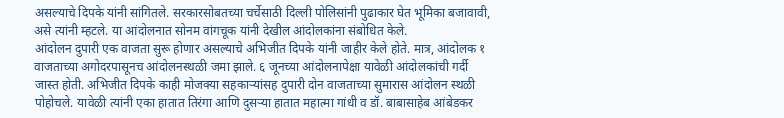असल्याचे दिपके यांनी सांगितले. सरकारसोबतच्या चर्चेसाठी दिल्ली पोलिसांनी पुढाकार घेत भूमिका बजावावी, असे त्यांनी म्हटले. या आंदोलनात सोनम वांगचूक यांनी देखील आंदोलकांना संबोधित केले.
आंदोलन दुपारी एक वाजता सुरू होणार असल्याचे अभिजीत दिपके यांनी जाहीर केले होते. मात्र, आंदोलक १ वाजताच्या अगोदरपासूनच आंदोलनस्थळी जमा झाले. ६ जूनच्या आंदोलनापेक्षा यावेळी आंदोलकांची गर्दी जास्त होती. अभिजीत दिपके काही मोजक्या सहकाऱ्यांसह दुपारी दोन वाजताच्या सुमारास आंदोलन स्थळी पोहोचले. यावेळी त्यांनी एका हातात तिरंगा आणि दुसऱ्या हातात महात्मा गांधी व डॉ. बाबासाहेब आंबेडकर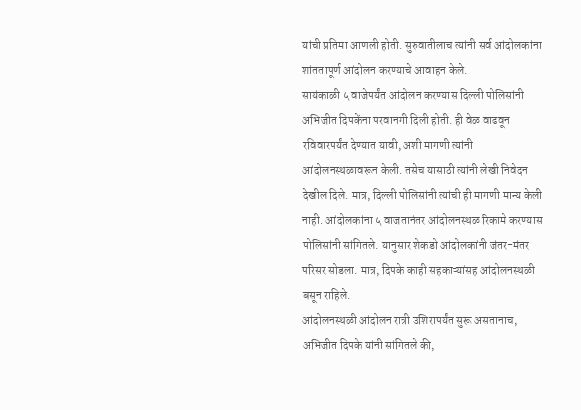यांची प्रतिमा आणली होती. सुरुवातीलाच त्यांनी सर्व आंदोलकांना शांततापूर्ण आंदोलन करण्याचे आवाहन केले.
सायंकाळी ५ वाजेपर्यंत आंदोलन करण्यास दिल्ली पोलिसांनी अभिजीत दिपकेंना परवानगी दिली होती. ही वेळ वाढवून रविवारपर्यंत देण्यात यावी, अशी मागणी त्यांनी आंदोलनस्थळावरून केली. तसेच यासाठी त्यांनी लेखी निवेदन देखील दिले. मात्र, दिल्ली पोलिसांनी त्यांची ही मागणी मान्य केली नाही. आंदोलकांना ५ वाजतानंतर आंदोलनस्थळ रिकामे करण्यास पोलिसांनी सांगितले. यानुसार शेकडो आंदोलकांनी जंतर-मंतर परिसर सोडला. मात्र, दिपके काही सहकाऱ्यांसह आंदोलनस्थळी बसून राहिले.
आंदोलनस्थळी आंदोलन रात्री उशिरापर्यंत सुरू असतानाच, अभिजीत दिपके यांनी सांगितले की,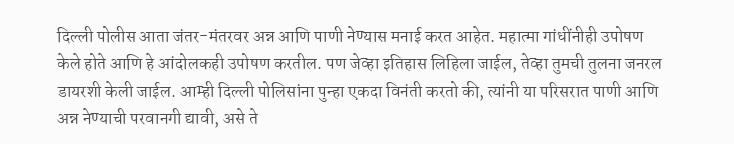दिल्ली पोलीस आता जंतर-मंतरवर अन्न आणि पाणी नेण्यास मनाई करत आहेत. महात्मा गांधींनीही उपोषण केले होते आणि हे आंदोलकही उपोषण करतील. पण जेव्हा इतिहास लिहिला जाईल, तेव्हा तुमची तुलना जनरल डायरशी केली जाईल. आम्ही दिल्ली पोलिसांना पुन्हा एकदा विनंती करतो की, त्यांनी या परिसरात पाणी आणि अन्न नेण्याची परवानगी द्यावी, असे ते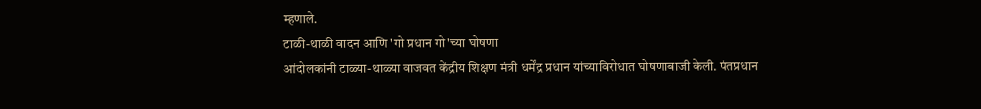म्हणाले.
टाळी-थाळी वादन आणि 'गो प्रधान गो'च्या घोषणा
आंदोलकांनी टाळ्या-थाळ्या वाजवत केंद्रीय शिक्षण मंत्री धर्मेंद्र प्रधान यांच्याविरोधात घोषणाबाजी केली. पंतप्रधान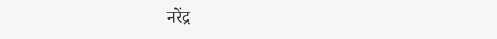नरेंद्र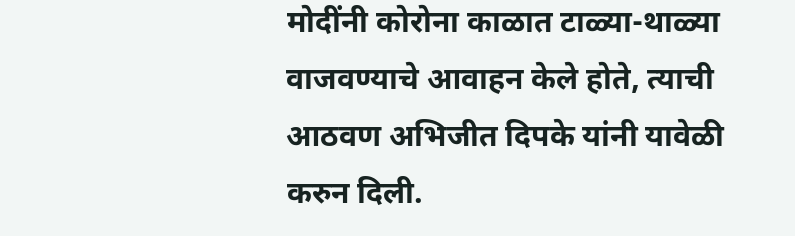मोदींनी कोरोना काळात टाळ्या-थाळ्या वाजवण्याचे आवाहन केले होते, त्याची आठवण अभिजीत दिपके यांनी यावेळी करुन दिली.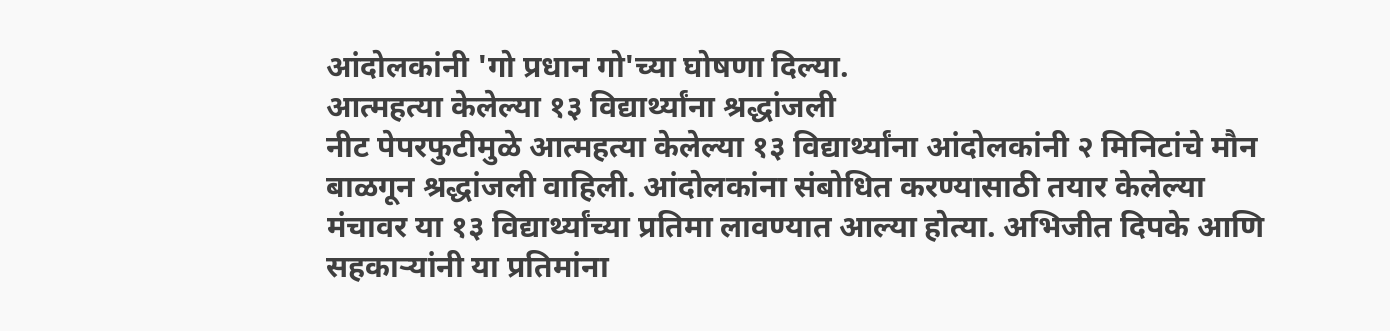आंदोलकांनी 'गो प्रधान गो'च्या घोषणा दिल्या.
आत्महत्या केलेल्या १३ विद्यार्थ्यांना श्रद्धांजली
नीट पेपरफुटीमुळे आत्महत्या केलेल्या १३ विद्यार्थ्यांना आंदोलकांनी २ मिनिटांचे मौन बाळगून श्रद्धांजली वाहिली. आंदोलकांना संबोधित करण्यासाठी तयार केलेल्या मंचावर या १३ विद्यार्थ्यांच्या प्रतिमा लावण्यात आल्या होत्या. अभिजीत दिपके आणि सहकाऱ्यांनी या प्रतिमांना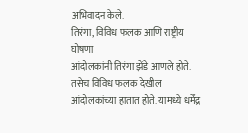अभिवादन केले.
तिरंगा, विविध फलक आणि राष्ट्रीय घोषणा
आंदोलकांनी तिरंगा झेंडे आणले होते. तसेच विविध फलक देखील आंदोलकांच्या हातात होते. यामध्ये धर्मेंद्र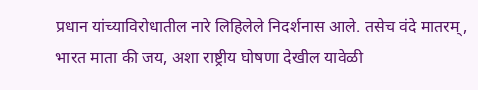प्रधान यांच्याविरोधातील नारे लिहिलेले निदर्शनास आले. तसेच वंदे मातरम्, भारत माता की जय, अशा राष्ट्रीय घोषणा देखील यावेळी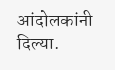आंदोलकांनी दिल्या.